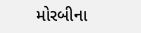મોરબીના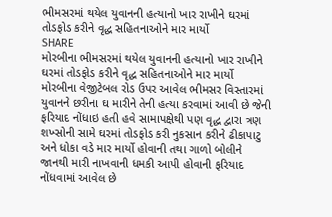ભીમસરમાં થયેલ યુવાનની હત્યાનો ખાર રાખીને ઘરમાં તોડફોડ કરીને વૃદ્ધ સહિતનાઓને માર માર્યો
SHARE
મોરબીના ભીમસરમાં થયેલ યુવાનની હત્યાનો ખાર રાખીને ઘરમાં તોડફોડ કરીને વૃદ્ધ સહિતનાઓને માર માર્યો
મોરબીના વેજીટેબલ રોડ ઉપર આવેલ ભીમસર વિસ્તારમાં યુવાનને છરીના ઘ મારીને તેની હત્યા કરવામાં આવી છે જેની ફરિયાદ નોંધાઇ હતી હવે સામાપક્ષેથી પણ વૃદ્ધ દ્વારા ત્રણ શખ્સોની સામે ઘરમાં તોડફોડ કરી નુકસાન કરીને ઢીકાપાટુ અને ધોકા વડે માર માર્યો હોવાની તથા ગાળો બોલીને જાનથી મારી નાખવાની ધમકી આપી હોવાની ફરિયાદ નોંધવામાં આવેલ છે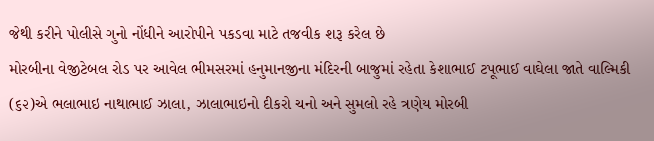જેથી કરીને પોલીસે ગુનો નોંધીને આરોપીને પકડવા માટે તજવીક શરૂ કરેલ છે
મોરબીના વેજીટેબલ રોડ પર આવેલ ભીમસરમાં હનુમાનજીના મંદિરની બાજુમાં રહેતા કેશાભાઈ ટપૂભાઈ વાઘેલા જાતે વાલ્મિકી (૬૨)એ ભલાભાઇ નાથાભાઈ ઝાલા, ઝાલાભાઇનો દીકરો ચનો અને સુમલો રહે ત્રણેય મોરબી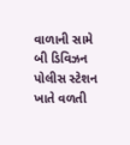વાળાની સામે બી ડિવિઝન પોલીસ સ્ટેશન ખાતે વળતી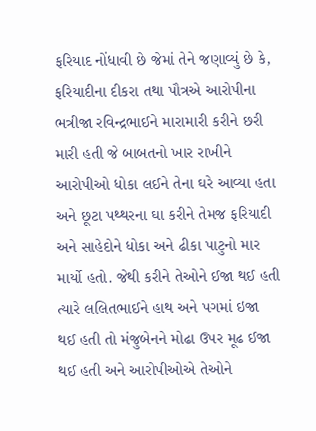ફરિયાદ નોંધાવી છે જેમાં તેને જણાવ્યું છે કે, ફરિયાદીના દીકરા તથા પૌત્રએ આરોપીના ભત્રીજા રવિન્દ્રભાઈને મારામારી કરીને છરી મારી હતી જે બાબતનો ખાર રાખીને આરોપીઓ ધોકા લઈને તેના ઘરે આવ્યા હતા અને છૂટા પથ્થરના ઘા કરીને તેમજ ફરિયાદી અને સાહેદોને ધોકા અને ઢીકા પાટુનો માર માર્યો હતો. જેથી કરીને તેઓને ઈજા થઈ હતી ત્યારે લલિતભાઈને હાથ અને પગમાં ઇજા થઈ હતી તો મંજુબેનને મોઢા ઉપર મૂઢ ઈજા થઈ હતી અને આરોપીઓએ તેઓને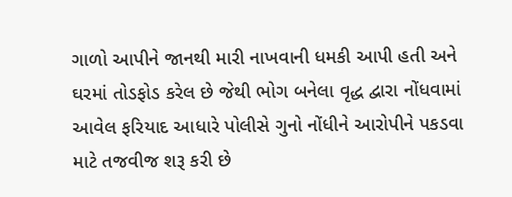ગાળો આપીને જાનથી મારી નાખવાની ધમકી આપી હતી અને ઘરમાં તોડફોડ કરેલ છે જેથી ભોગ બનેલા વૃદ્ધ દ્વારા નોંધવામાં આવેલ ફરિયાદ આધારે પોલીસે ગુનો નોંધીને આરોપીને પકડવા માટે તજવીજ શરૂ કરી છે